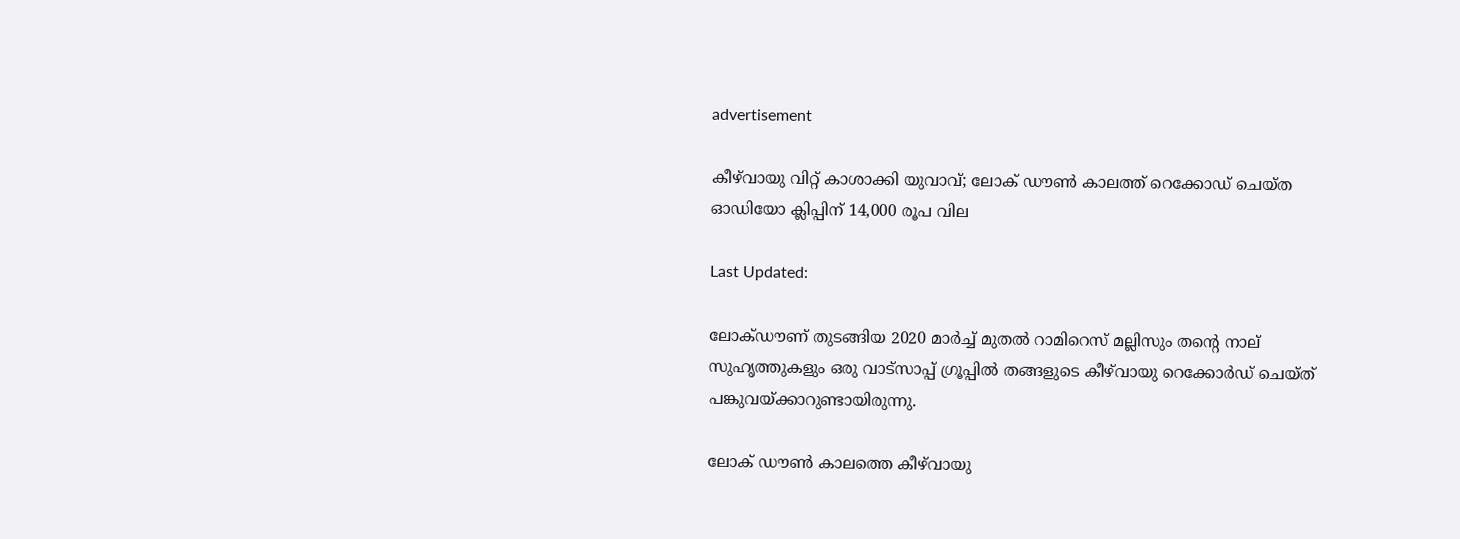advertisement

കീഴ്‌വായു വിറ്റ് കാശാക്കി യുവാവ്; ലോക് ഡൗൺ കാലത്ത് റെക്കോഡ് ചെയ്ത ഓഡിയോ ക്ലിപ്പിന് 14,000 രൂപ വില

Last Updated:

ലോക്ഡൗണ് തുടങ്ങിയ 2020 മാർച്ച് മുതൽ റാമിറെസ് മല്ലിസും തന്റെ നാല് സുഹൃത്തുകളും ഒരു വാട്സാപ്പ് ഗ്രൂപ്പിൽ തങ്ങളുടെ കീഴ്‌വായു റെക്കോർഡ് ചെയ്ത് പങ്കുവയ്ക്കാറുണ്ടായിരുന്നു.

ലോക് ഡൗൺ കാലത്തെ കീഴ്‌വായു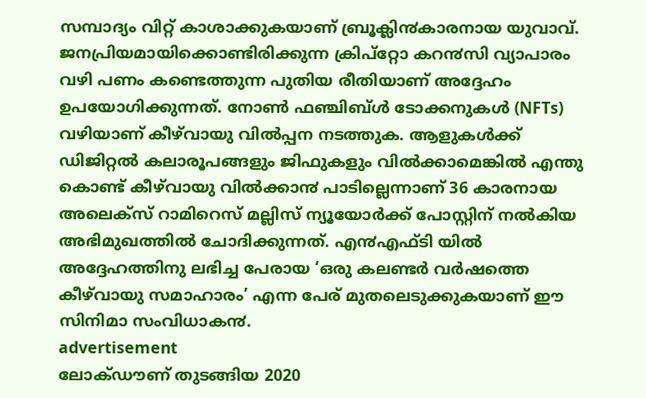സമ്പാദ്യം വിറ്റ് കാശാക്കുകയാണ് ബ്രൂക്ലി൯കാരനായ യുവാവ്. ജനപ്രിയമായിക്കൊണ്ടിരിക്കുന്ന ക്രിപ്റ്റോ കറ൯സി വ്യാപാരം വഴി പണം കണ്ടെത്തുന്ന പുതിയ രീതിയാണ് അദ്ദേഹം ഉപയോഗിക്കുന്നത്. നോൺ ഫഞ്ചിബ്ൾ ടോക്കനുകൾ (NFTs) വഴിയാണ് കീഴ്‌വായു വിൽപ്പന നടത്തുക. ആളുകൾക്ക് ഡിജിറ്റൽ കലാരൂപങ്ങളും ജിഫുകളും വിൽക്കാമെങ്കിൽ എന്തു കൊണ്ട് കീഴ്‌വായു വിൽക്കാ൯ പാടില്ലെന്നാണ് 36 കാരനായ അലെക്സ് റാമിറെസ് മല്ലിസ് ന്യൂയോർക്ക് പോസ്റ്റിന് നൽകിയ അഭിമുഖത്തിൽ ചോദിക്കുന്നത്. എ൯എഫ്ടി യിൽ അദ്ദേഹത്തിനു ലഭിച്ച പേരായ ‘ഒരു കലണ്ടർ വർഷത്തെ കീഴ്‌വായു സമാഹാരം’ എന്ന പേര് മുതലെടുക്കുകയാണ് ഈ സിനിമാ സംവിധാക൯.
advertisement
ലോക്ഡൗണ് തുടങ്ങിയ 2020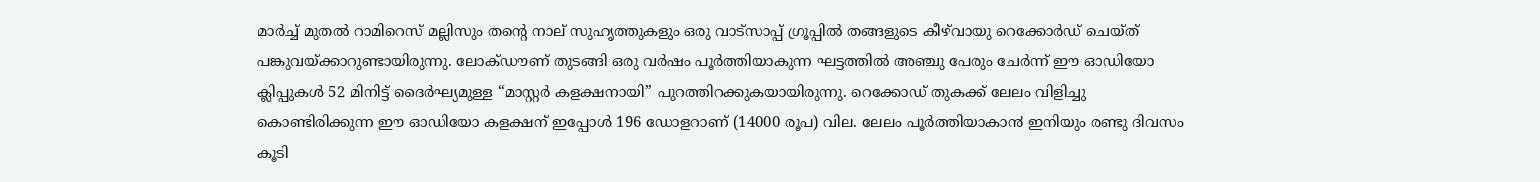മാർച്ച് മുതൽ റാമിറെസ് മല്ലിസും തന്റെ നാല് സുഹൃത്തുകളും ഒരു വാട്സാപ്പ് ഗ്രൂപ്പിൽ തങ്ങളുടെ കീഴ്‌വായു റെക്കോർഡ് ചെയ്ത് പങ്കുവയ്ക്കാറുണ്ടായിരുന്നു. ലോക്ഡൗണ് തുടങ്ങി ഒരു വർഷം പൂർത്തിയാകുന്ന ഘട്ടത്തിൽ അഞ്ചു പേരും ചേർന്ന് ഈ ഓഡിയോ ക്ലിപ്പുകൾ 52 മിനിട്ട് ദൈർഘ്യമുള്ള “മാസ്റ്റർ കളക്ഷനായി” പുറത്തിറക്കുകയായിരുന്നു. റെക്കോഡ് തുകക്ക് ലേലം വിളിച്ചു കൊണ്ടിരിക്കുന്ന ഈ ഓഡിയോ കളക്ഷന് ഇപ്പോൾ 196 ഡോളറാണ് (14000 രൂപ) വില. ലേലം പൂർത്തിയാകാ൯ ഇനിയും രണ്ടു ദിവസം കൂടി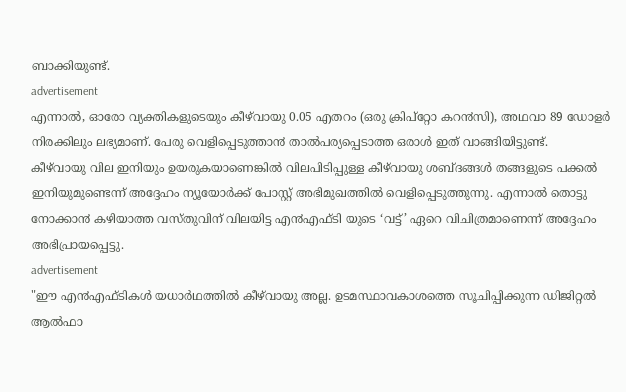ബാക്കിയുണ്ട്.
advertisement
എന്നാൽ, ഓരോ വ്യക്തികളുടെയും കീഴ്‌വായു 0.05 എതറം (ഒരു ക്രിപ്റ്റോ കറ൯സി), അഥവാ 89 ഡോളർ നിരക്കിലും ലഭ്യമാണ്. പേരു വെളിപ്പെടുത്താ൯ താൽപര്യപ്പെടാത്ത ഒരാൾ ഇത് വാങ്ങിയിട്ടുണ്ട്.
കീഴ്‌വായു വില ഇനിയും ഉയരുകയാണെങ്കിൽ വിലപിടിപ്പുള്ള കീഴ്‌വായു ശബ്ദങ്ങൾ തങ്ങളുടെ പക്കൽ ഇനിയുമുണ്ടെന്ന് അദ്ദേഹം ന്യൂയോർക്ക് പോസ്റ്റ് അഭിമുഖത്തിൽ വെളിപ്പെടുത്തുന്നു. എന്നാൽ തൊട്ടു നോക്കാ൯ കഴിയാത്ത വസ്തുവിന് വിലയിട്ട എ൯എഫ്ടി യുടെ ‘വട്ട്’ ഏറെ വിചിത്രമാണെന്ന് അദ്ദേഹം അഭിപ്രായപ്പെട്ടു.
advertisement
"ഈ എ൯എഫ്ടികൾ യധാർഥത്തിൽ കീഴ്‌വായു അല്ല. ഉടമസ്ഥാവകാശത്തെ സൂചിപ്പിക്കുന്ന ഡിജിറ്റൽ ആൽഫാ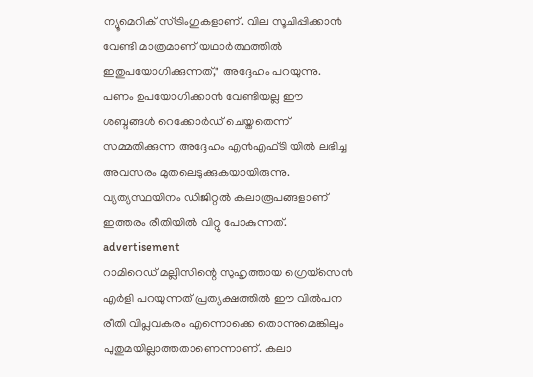ന്യൂമെറിക് സ്ട്രിംഗുകളാണ്. വില സൂചിപ്പിക്കാ൯ വേണ്ടി മാത്രമാണ് യഥാർത്ഥത്തിൽ ഇതുപയോഗിക്കുന്നത്," അദ്ദേഹം പറയുന്നു.
പണം ഉപയോഗിക്കാ൯ വേണ്ടിയല്ല ഈ ശബ്ദങ്ങൾ റെക്കോർഡ് ചെയ്തതെന്ന് സമ്മതിക്കുന്ന അദ്ദേഹം എ൯എഫ്ടി യിൽ ലഭിച്ച അവസരം മുതലെടുക്കുകയായിരുന്നു. വ്യത്യസ്ഥയിനം ഡിജിറ്റൽ കലാരൂപങ്ങളാണ് ഇത്തരം രീതിയിൽ വിറ്റു പോകുന്നത്.
advertisement
റാമിറെഡ് മല്ലിസിന്റെ സുഹൃത്തായ ഗ്രെയ്സെ൯ എർളി പറയുന്നത് പ്രത്യക്ഷത്തിൽ ഈ വിൽപന രീതി വിപ്ലവകരം എന്നൊക്കെ തൊന്നുമെങ്കിലും പുതുമയില്ലാത്തതാണെന്നാണ്. കലാ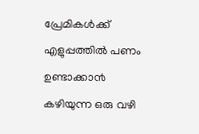പ്രേമികൾക്ക് എളുപ്പത്തിൽ പണം ഉണ്ടാക്കാ൯ കഴിയുന്ന ഒരു വഴി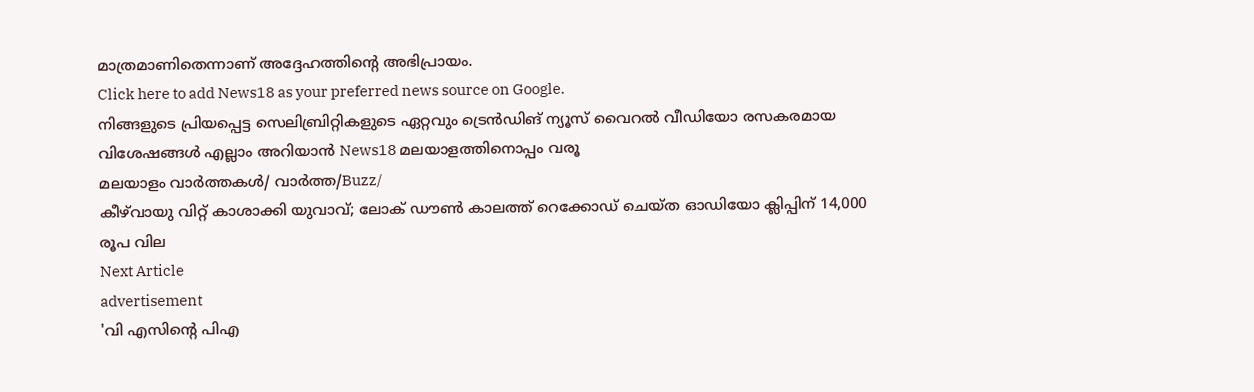മാത്രമാണിതെന്നാണ് അദ്ദേഹത്തിന്റെ അഭിപ്രായം.
Click here to add News18 as your preferred news source on Google.
നിങ്ങളുടെ പ്രിയപ്പെട്ട സെലിബ്രിറ്റികളുടെ ഏറ്റവും ട്രെൻഡിങ് ന്യൂസ് വൈറൽ വീഡിയോ രസകരമായ വിശേഷങ്ങൾ എല്ലാം അറിയാൻ News18 മലയാളത്തിനൊപ്പം വരൂ
മലയാളം വാർത്തകൾ/ വാർത്ത/Buzz/
കീഴ്‌വായു വിറ്റ് കാശാക്കി യുവാവ്; ലോക് ഡൗൺ കാലത്ത് റെക്കോഡ് ചെയ്ത ഓഡിയോ ക്ലിപ്പിന് 14,000 രൂപ വില
Next Article
advertisement
'വി എസിന്റെ പിഎ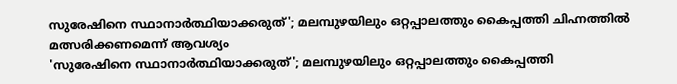സുരേഷിനെ സ്ഥാനാർത്ഥിയാക്കരുത്'; മലമ്പുഴയിലും ഒറ്റപ്പാലത്തും കൈപ്പത്തി ചിഹ്നത്തിൽ മത്സരിക്കണമെന്ന് ആവശ്യം
'സുരേഷിനെ സ്ഥാനാർത്ഥിയാക്കരുത്'; മലമ്പുഴയിലും ഒറ്റപ്പാലത്തും കൈപ്പത്തി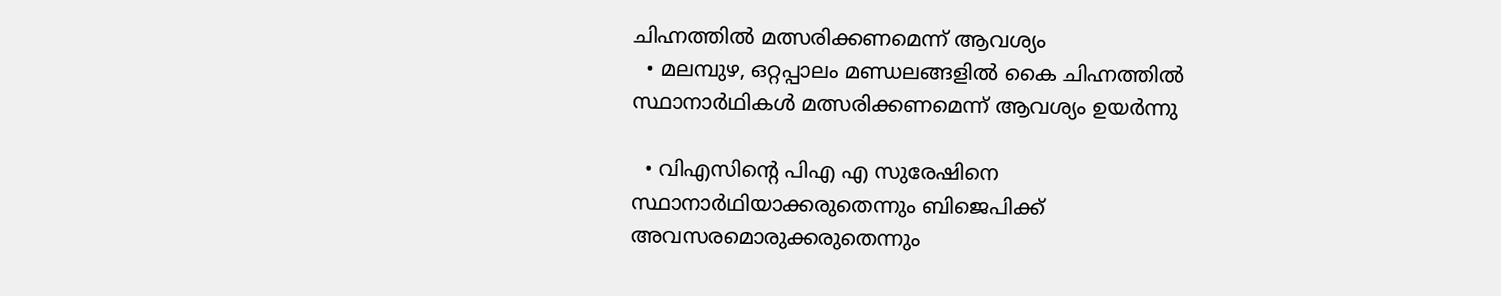ചിഹ്നത്തിൽ മത്സരിക്കണമെന്ന് ആവശ്യം
  • മലമ്പുഴ, ഒറ്റപ്പാലം മണ്ഡലങ്ങളിൽ കൈ ചിഹ്നത്തിൽ സ്ഥാനാർഥികൾ മത്സരിക്കണമെന്ന് ആവശ്യം ഉയർന്നു

  • വിഎസിൻ്റെ പിഎ എ സുരേഷിനെ സ്ഥാനാർഥിയാക്കരുതെന്നും ബിജെപിക്ക് അവസരമൊരുക്കരുതെന്നും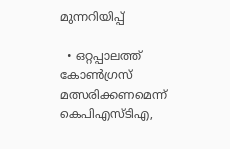മുന്നറിയിപ്പ്

  • ഒറ്റപ്പാലത്ത് കോൺഗ്രസ് മത്സരിക്കണമെന്ന് കെപിഎസ്ടിഎ,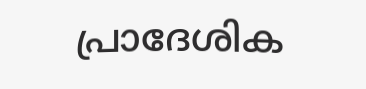പ്രാദേശിക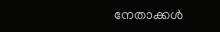നേതാക്കൾ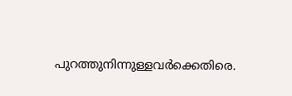പുറത്തുനിന്നുള്ളവർക്കെതിരെ.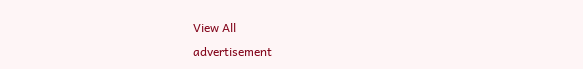View All
advertisement